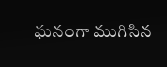ఘనంగా ముగిసిన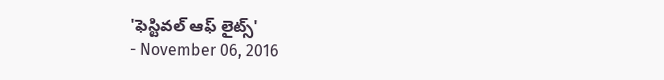'ఫెస్టివల్ ఆఫ్ లైట్స్'
- November 06, 2016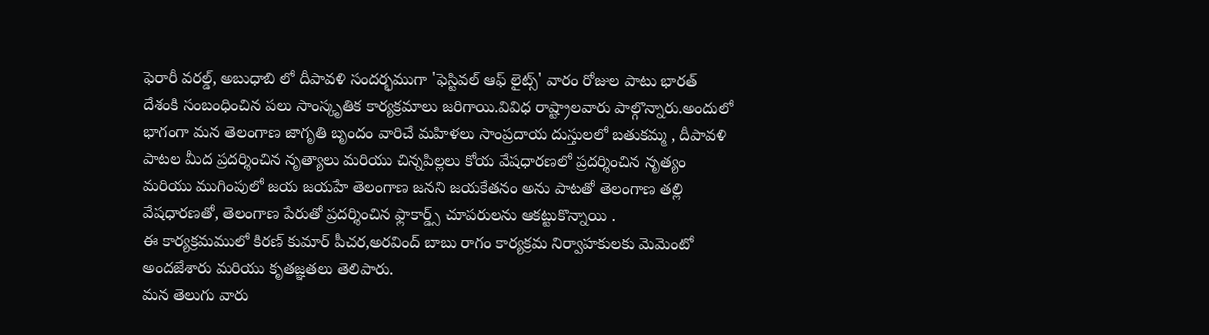ఫెరారీ వరల్డ్, అబుధాబి లో దీపావళి సందర్భముగా 'ఫెస్టివల్ ఆఫ్ లైట్స్' వారం రోజుల పాటు భారత్ దేశంకి సంబంధించిన పలు సాంస్కృతిక కార్యక్రమాలు జరిగాయి.వివిధ రాష్ట్రాలవారు పాల్గొన్నారు.అందులో భాగంగా మన తెలంగాణ జాగృతి బృందం వారిచే మహిళలు సాంప్రదాయ దుస్తులలో బతుకమ్మ , దీపావళి పాటల మీద ప్రదర్శించిన నృత్యాలు మరియు చిన్నపిల్లలు కోయ వేషధారణలో ప్రదర్శించిన నృత్యం మరియు ముగింపులో జయ జయహే తెలంగాణ జనని జయకేతనం అను పాటతో తెలంగాణ తల్లి వేషధారణతో, తెలంగాణ పేరుతో ప్రదర్శించిన ఫ్లాకార్డ్స్ చూపరులను ఆకట్టుకొన్నాయి .
ఈ కార్యక్రమములో కిరణ్ కుమార్ పీచర,అరవింద్ బాబు రాగం కార్యక్రమ నిర్వాహకులకు మెమెంటో అందజేశారు మరియు కృతజ్ఞతలు తెలిపారు.
మన తెలుగు వారు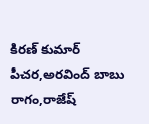కిరణ్ కుమార్ పీచర,అరవింద్ బాబు రాగం,రాజేష్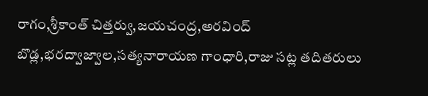రాగం,శ్రీకాంత్ చిత్తర్వు,జయచంద్ర,అరవింద్ బొడ్ల,భరద్వాజ్వాల,సత్యనారాయణ గాంధారి,రాజు సట్ల తదితరులు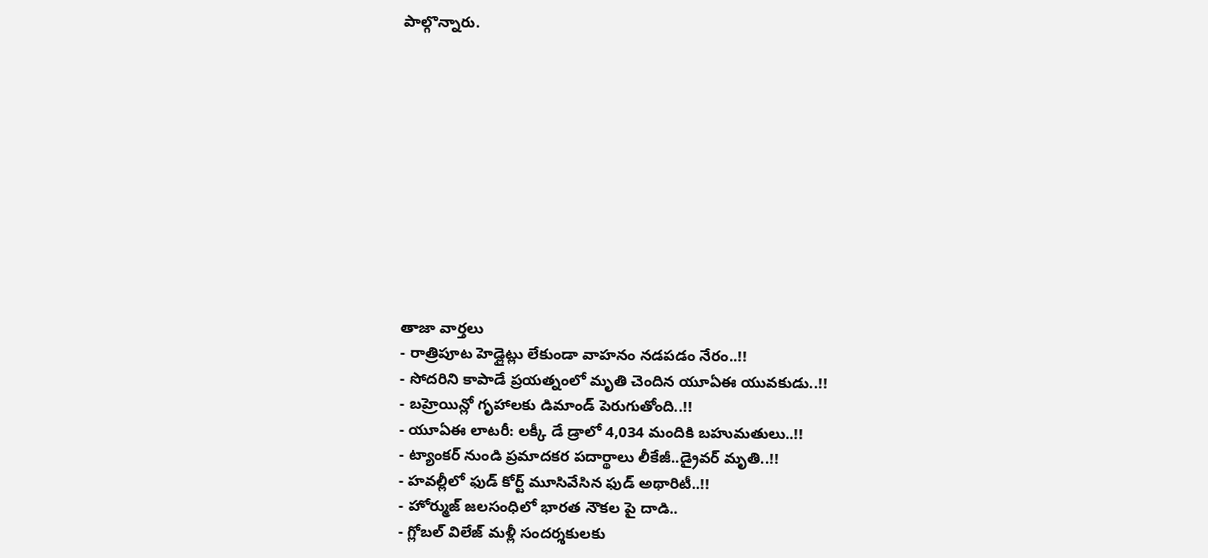పాల్గొన్నారు.











తాజా వార్తలు
- రాత్రిపూట హెడ్లైట్లు లేకుండా వాహనం నడపడం నేరం..!!
- సోదరిని కాపాడే ప్రయత్నంలో మృతి చెందిన యూఏఈ యువకుడు..!!
- బహ్రెయిన్లో గృహాలకు డిమాండ్ పెరుగుతోంది..!!
- యూఏఈ లాటరీ: లక్కీ డే డ్రాలో 4,034 మందికి బహుమతులు..!!
- ట్యాంకర్ నుండి ప్రమాదకర పదార్థాలు లీకేజీ..డ్రైవర్ మృతి..!!
- హవల్లీలో ఫుడ్ కోర్ట్ మూసివేసిన ఫుడ్ అథారిటీ..!!
- హోర్ముజ్ జలసంధిలో భారత నౌకల పై దాడి..
- గ్లోబల్ విలేజ్ మళ్లీ సందర్శకులకు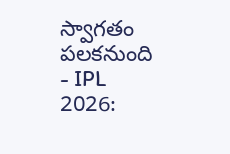స్వాగతం పలకనుంది
- IPL 2026: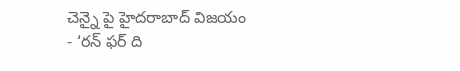చెన్నై పై హైదరాబాద్ విజయం
- ‘రన్ ఫర్ ది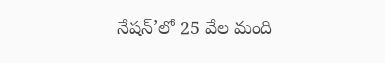నేషన్’లో 25 వేల మంది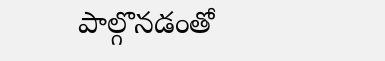పాల్గొనడంతో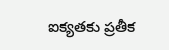ఐక్యతకు ప్రతీక